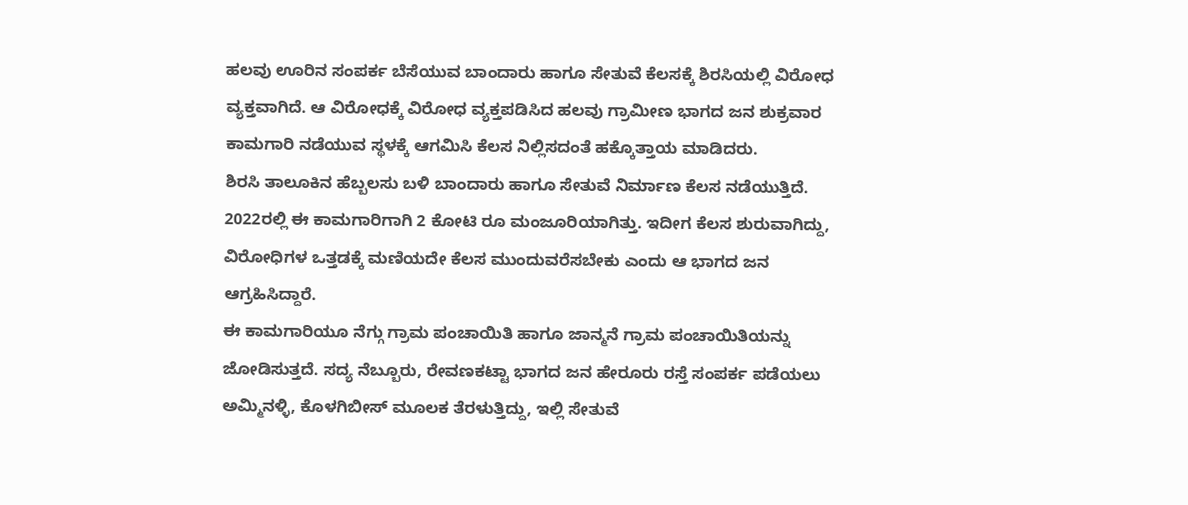ಹಲವು ಊರಿನ ಸಂಪರ್ಕ ಬೆಸೆಯುವ ಬಾಂದಾರು ಹಾಗೂ ಸೇತುವೆ ಕೆಲಸಕ್ಕೆ ಶಿರಸಿಯಲ್ಲಿ ವಿರೋಧ ವ್ಯಕ್ತವಾಗಿದೆ. ಆ ವಿರೋಧಕ್ಕೆ ವಿರೋಧ ವ್ಯಕ್ತಪಡಿಸಿದ ಹಲವು ಗ್ರಾಮೀಣ ಭಾಗದ ಜನ ಶುಕ್ರವಾರ ಕಾಮಗಾರಿ ನಡೆಯುವ ಸ್ಥಳಕ್ಕೆ ಆಗಮಿಸಿ ಕೆಲಸ ನಿಲ್ಲಿಸದಂತೆ ಹಕ್ಕೊತ್ತಾಯ ಮಾಡಿದರು.
ಶಿರಸಿ ತಾಲೂಕಿನ ಹೆಬ್ಬಲಸು ಬಳಿ ಬಾಂದಾರು ಹಾಗೂ ಸೇತುವೆ ನಿರ್ಮಾಣ ಕೆಲಸ ನಡೆಯುತ್ತಿದೆ. 2022ರಲ್ಲಿ ಈ ಕಾಮಗಾರಿಗಾಗಿ 2 ಕೋಟಿ ರೂ ಮಂಜೂರಿಯಾಗಿತ್ತು. ಇದೀಗ ಕೆಲಸ ಶುರುವಾಗಿದ್ದು, ವಿರೋಧಿಗಳ ಒತ್ತಡಕ್ಕೆ ಮಣಿಯದೇ ಕೆಲಸ ಮುಂದುವರೆಸಬೇಕು ಎಂದು ಆ ಭಾಗದ ಜನ ಆಗ್ರಹಿಸಿದ್ದಾರೆ.
ಈ ಕಾಮಗಾರಿಯೂ ನೆಗ್ಗು ಗ್ರಾಮ ಪಂಚಾಯಿತಿ ಹಾಗೂ ಜಾನ್ಮನೆ ಗ್ರಾಮ ಪಂಚಾಯಿತಿಯನ್ನು ಜೋಡಿಸುತ್ತದೆ. ಸದ್ಯ ನೆಬ್ಬೂರು, ರೇವಣಕಟ್ಟಾ ಭಾಗದ ಜನ ಹೇರೂರು ರಸ್ತೆ ಸಂಪರ್ಕ ಪಡೆಯಲು ಅಮ್ಮಿನಳ್ಳಿ, ಕೊಳಗಿಬೀಸ್ ಮೂಲಕ ತೆರಳುತ್ತಿದ್ದು, ಇಲ್ಲಿ ಸೇತುವೆ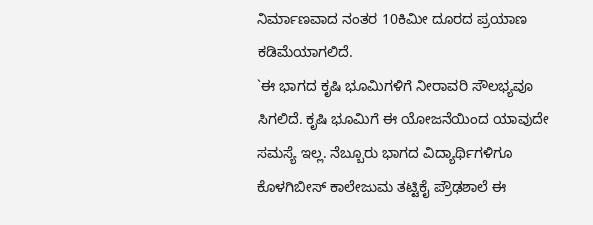ನಿರ್ಮಾಣವಾದ ನಂತರ 10ಕಿಮೀ ದೂರದ ಪ್ರಯಾಣ ಕಡಿಮೆಯಾಗಲಿದೆ.
`ಈ ಭಾಗದ ಕೃಷಿ ಭೂಮಿಗಳಿಗೆ ನೀರಾವರಿ ಸೌಲಭ್ಯವೂ ಸಿಗಲಿದೆ. ಕೃಷಿ ಭೂಮಿಗೆ ಈ ಯೋಜನೆಯಿಂದ ಯಾವುದೇ ಸಮಸ್ಯೆ ಇಲ್ಲ. ನೆಬ್ಬೂರು ಭಾಗದ ವಿದ್ಯಾರ್ಥಿಗಳಿಗೂ ಕೊಳಗಿಬೀಸ್ ಕಾಲೇಜುಮ ತಟ್ಟಿಕೈ ಪ್ರೌಢಶಾಲೆ ಈ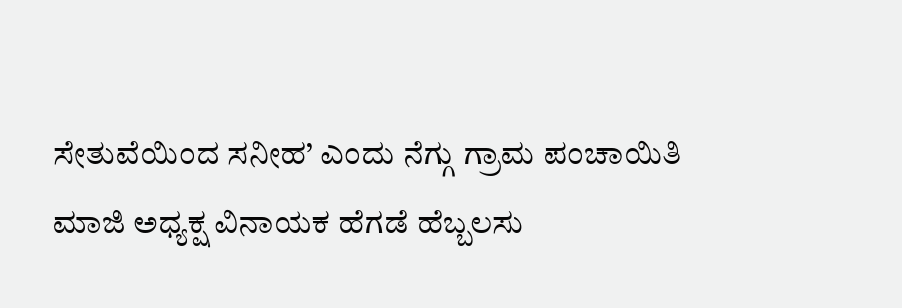ಸೇತುವೆಯಿಂದ ಸನೀಹ’ ಎಂದು ನೆಗ್ಗು ಗ್ರಾಮ ಪಂಚಾಯಿತಿ ಮಾಜಿ ಅಧ್ಯಕ್ಷ ವಿನಾಯಕ ಹೆಗಡೆ ಹೆಬ್ಬಲಸು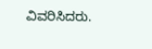ವಿವರಿಸಿದರು.